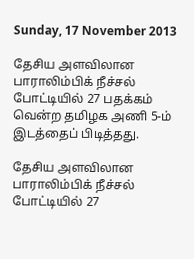Sunday, 17 November 2013

தேசிய அளவிலான பாராலிம்பிக் நீச்சல் போட்டியில் 27 பதக்கம் வென்ற தமிழக அணி 5-ம் இடத்தைப் பிடித்தது.

தேசிய அளவிலான பாராலிம்பிக் நீச்சல் போட்டியில் 27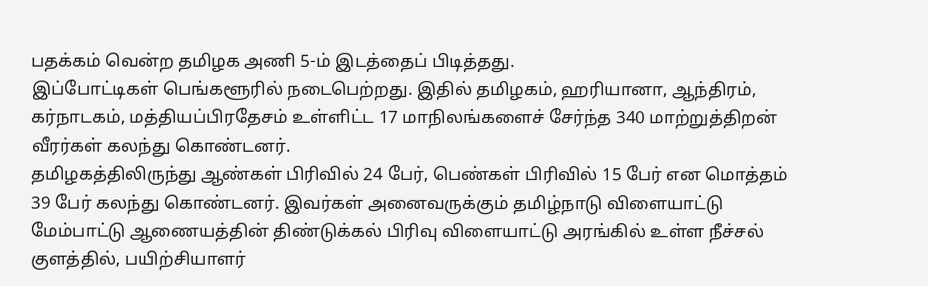பதக்கம் வென்ற தமிழக அணி 5-ம் இடத்தைப் பிடித்தது.
இப்போட்டிகள் பெங்களூரில் நடைபெற்றது. இதில் தமிழகம், ஹரியானா, ஆந்திரம், கர்நாடகம், மத்தியப்பிரதேசம் உள்ளிட்ட 17 மாநிலங்களைச் சேர்ந்த 340 மாற்றுத்திறன் வீரர்கள் கலந்து கொண்டனர்.
தமிழகத்திலிருந்து ஆண்கள் பிரிவில் 24 பேர், பெண்கள் பிரிவில் 15 பேர் என மொத்தம் 39 பேர் கலந்து கொண்டனர். இவர்கள் அனைவருக்கும் தமிழ்நாடு விளையாட்டு மேம்பாட்டு ஆணையத்தின் திண்டுக்கல் பிரிவு விளையாட்டு அரங்கில் உள்ள நீச்சல் குளத்தில், பயிற்சியாளர்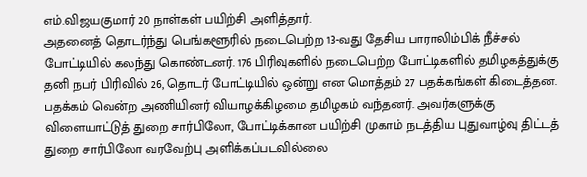எம்.விஜயகுமார் 20 நாள்கள் பயிற்சி அளித்தார்.
அதனைத் தொடர்ந்து பெங்களூரில் நடைபெற்ற 13-வது தேசிய பாராலிம்பிக் நீச்சல் போட்டியில் கலந்து கொண்டனர். 176 பிரிவுகளில் நடைபெற்ற போட்டிகளில் தமிழகத்துக்கு தனி நபர் பிரிவில் 26, தொடர் போட்டியில் ஒன்று என மொத்தம் 27 பதக்கங்கள் கிடைத்தன. பதக்கம் வென்ற அணியினர் வியாழக்கிழமை தமிழகம் வந்தனர். அவர்களுக்கு விளையாட்டுத் துறை சார்பிலோ, போட்டிக்கான பயிற்சி முகாம் நடத்திய புதுவாழ்வு திட்டத் துறை சார்பிலோ வரவேற்பு அளிக்கப்படவில்லை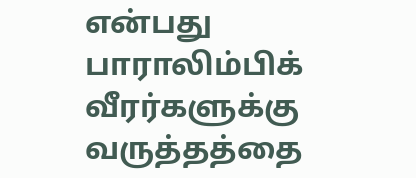என்பது பாராலிம்பிக் வீரர்களுக்கு வருத்தத்தை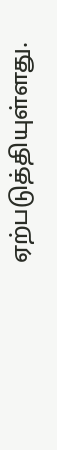ஏற்படுத்தியுள்ளது.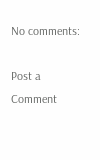No comments:

Post a Comment